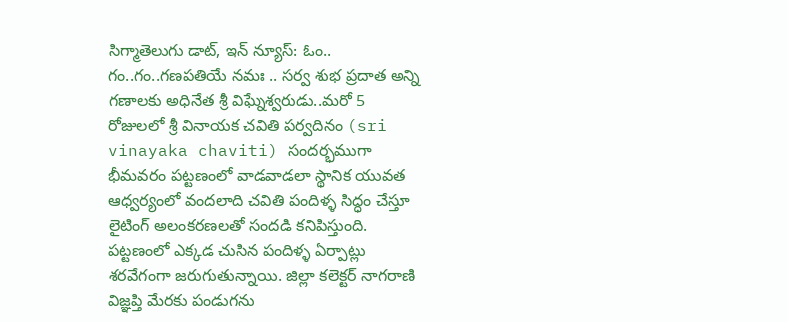సిగ్మాతెలుగు డాట్, ఇన్ న్యూస్: ఓం.. గం..గం..గణపతియే నమః .. సర్వ శుభ ప్రదాత అన్ని గణాలకు అధినేత శ్రీ విఘ్నేశ్వరుడు..మరో 5 రోజులలో శ్రీ వినాయక చవితి పర్వదినం (sri vinayaka chaviti) సందర్భముగా భీమవరం పట్టణంలో వాడవాడలా స్థానిక యువత ఆధ్వర్యంలో వందలాది చవితి పందిళ్ళ సిద్ధం చేస్తూ లైటింగ్ అలంకరణలతో సందడి కనిపిస్తుంది. పట్టణంలో ఎక్కడ చుసిన పందిళ్ళ ఏర్పాట్లు శరవేగంగా జరుగుతున్నాయి. జిల్లా కలెక్టర్ నాగరాణి విజ్ఞప్తి మేరకు పండుగను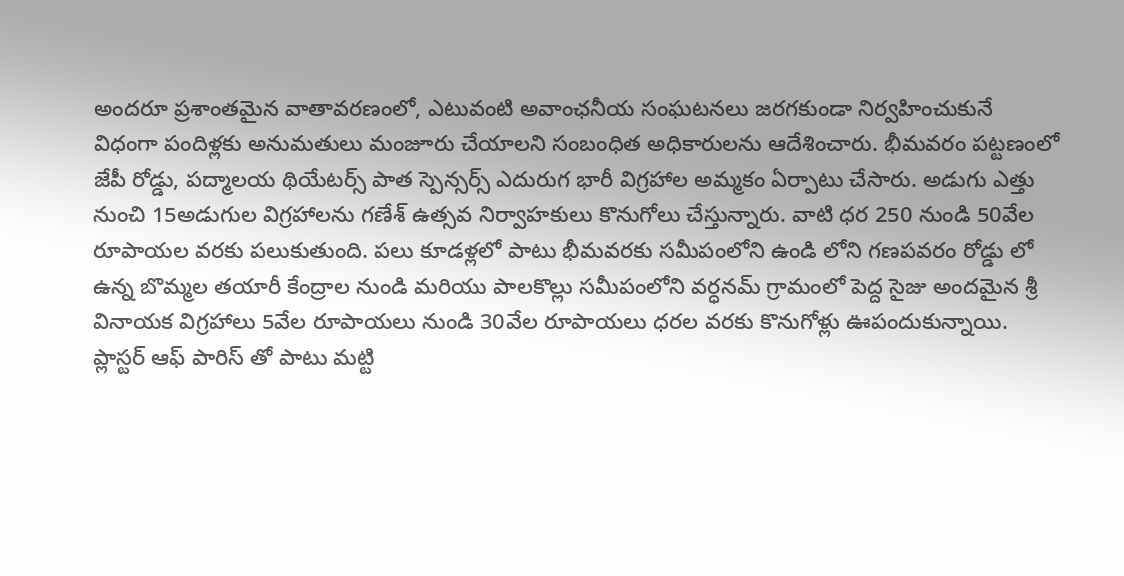అందరూ ప్రశాంతమైన వాతావరణంలో, ఎటువంటి అవాంఛనీయ సంఘటనలు జరగకుండా నిర్వహించుకునే విధంగా పందిళ్లకు అనుమతులు మంజూరు చేయాలని సంబంధిత అధికారులను ఆదేశించారు. భీమవరం పట్టణంలో జేపీ రోడ్డు, పద్మాలయ థియేటర్స్ పాత స్పెన్సర్స్ ఎదురుగ భారీ విగ్రహాల అమ్మకం ఏర్పాటు చేసారు. అడుగు ఎత్తు నుంచి 15అడుగుల విగ్రహాలను గణేశ్ ఉత్సవ నిర్వాహకులు కొనుగోలు చేస్తున్నారు. వాటి ధర 250 నుండి 50వేల రూపాయల వరకు పలుకుతుంది. పలు కూడళ్లలో పాటు భీమవరకు సమీపంలోని ఉండి లోని గణపవరం రోడ్డు లో ఉన్న బొమ్మల తయారీ కేంద్రాల నుండి మరియు పాలకొల్లు సమీపంలోని వర్ధనమ్ గ్రామంలో పెద్ద సైజు అందమైన శ్రీ వినాయక విగ్రహాలు 5వేల రూపాయలు నుండి 30వేల రూపాయలు ధరల వరకు కొనుగోళ్లు ఊపందుకున్నాయి. ప్లాస్టర్ ఆఫ్ పారిస్ తో పాటు మట్టి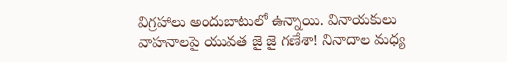విగ్రహాలు అందుబాటులో ఉన్నాయి. వినాయకులు వాహనాలపై యువత జై జై గణేశా! నినాదాల మధ్య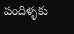పందిళ్ళకు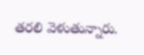తరలి వెళుతున్నారు.